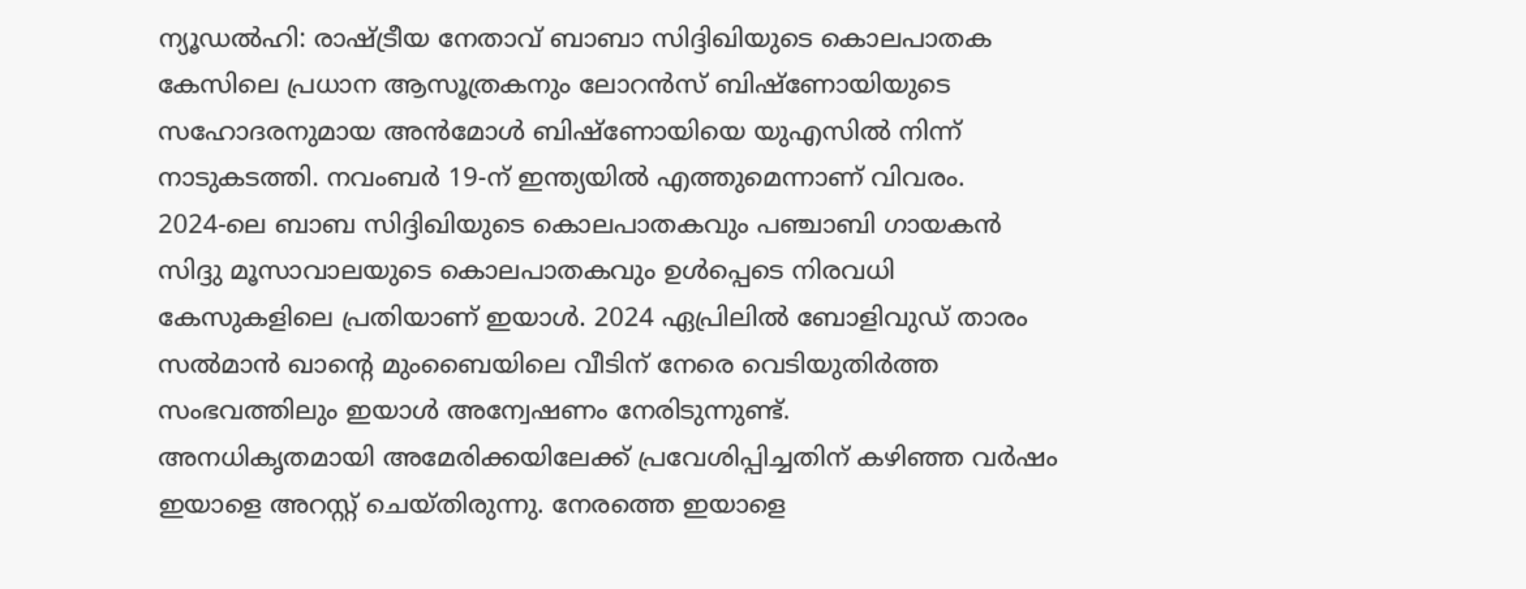ന്യൂഡൽഹി: രാഷ്ട്രീയ നേതാവ് ബാബാ സിദ്ദിഖിയുടെ കൊലപാതക കേസിലെ പ്രധാന ആസൂത്രകനും ലോറൻസ് ബിഷ്ണോയിയുടെ സഹോദരനുമായ അൻമോൾ ബിഷ്ണോയിയെ യുഎസിൽ നിന്ന് നാടുകടത്തി. നവംബർ 19-ന് ഇന്ത്യയിൽ എത്തുമെന്നാണ് വിവരം.
2024-ലെ ബാബ സിദ്ദിഖിയുടെ കൊലപാതകവും പഞ്ചാബി ഗായകൻ സിദ്ദു മൂസാവാലയുടെ കൊലപാതകവും ഉൾപ്പെടെ നിരവധി കേസുകളിലെ പ്രതിയാണ് ഇയാൾ. 2024 ഏപ്രിലിൽ ബോളിവുഡ് താരം സൽമാൻ ഖാന്റെ മുംബൈയിലെ വീടിന് നേരെ വെടിയുതിർത്ത സംഭവത്തിലും ഇയാൾ അന്വേഷണം നേരിടുന്നുണ്ട്.
അനധികൃതമായി അമേരിക്കയിലേക്ക് പ്രവേശിപ്പിച്ചതിന് കഴിഞ്ഞ വർഷം ഇയാളെ അറസ്റ്റ് ചെയ്തിരുന്നു. നേരത്തെ ഇയാളെ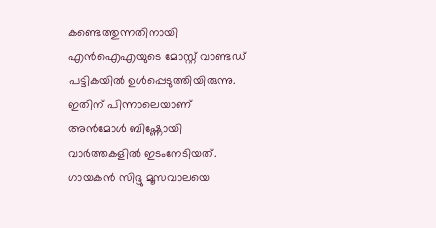കണ്ടെത്തുന്നതിനായി എൻഐഎയുടെ മോസ്റ്റ് വാണ്ടഡ് പട്ടികയിൽ ഉൾപ്പെടുത്തിയിരുന്നു. ഇതിന് പിന്നാലെയാണ് അൻമോൾ ബിഷ്ണോയി വാർത്തകളിൽ ഇടംനേടിയത്.
ഗായകൻ സിദ്ദു മൂസവാലയെ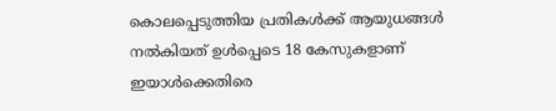കൊലപ്പെടുത്തിയ പ്രതികൾക്ക് ആയുധങ്ങൾ നൽകിയത് ഉൾപ്പെടെ 18 കേസുകളാണ് ഇയാൾക്കെതിരെ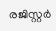രജിസ്റ്റർ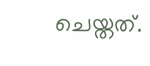ചെയ്തത്.